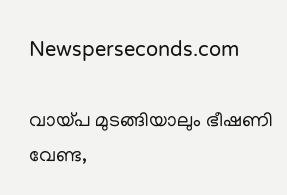Newsperseconds.com

വായ്പ മുടങ്ങിയാലും ഭീഷണി വേണ്ട,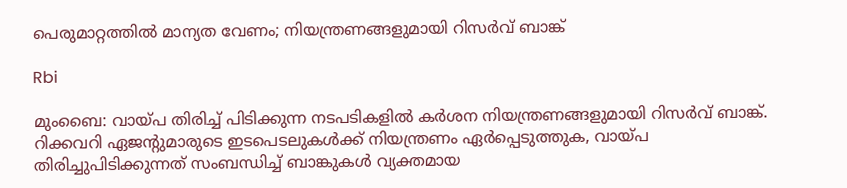പെരുമാറ്റത്തില്‍ മാന്യത വേണം; നിയന്ത്രണങ്ങളുമായി റിസര്‍വ് ബാങ്ക്

Rbi

മുംബൈ: വായ്പ തിരിച്ച് പിടിക്കുന്ന നടപടികളില്‍ കര്‍ശന നിയന്ത്രണങ്ങളുമായി റിസര്‍വ് ബാങ്ക്. റിക്കവറി ഏജന്റുമാരുടെ ഇടപെടലുകള്‍ക്ക് നിയന്ത്രണം ഏര്‍പ്പെടുത്തുക, വായ്പ തിരിച്ചുപിടിക്കുന്നത് സംബന്ധിച്ച് ബാങ്കുകള്‍ വ്യക്തമായ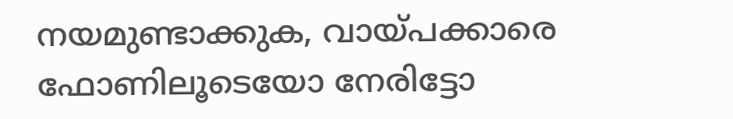നയമുണ്ടാക്കുക, വായ്പക്കാരെ ഫോണിലൂടെയോ നേരിട്ടോ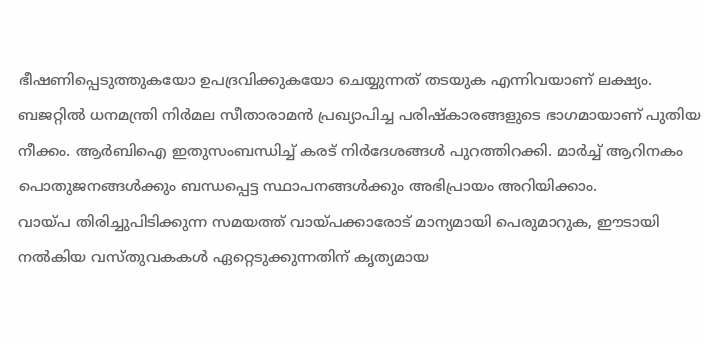ഭീഷണിപ്പെടുത്തുകയോ ഉപദ്രവിക്കുകയോ ചെയ്യുന്നത് തടയുക എന്നിവയാണ് ലക്ഷ്യം.
ബജറ്റില്‍ ധനമന്ത്രി നിര്‍മല സീതാരാമന്‍ പ്രഖ്യാപിച്ച പരിഷ്‌കാരങ്ങളുടെ ഭാഗമായാണ് പുതിയ നീക്കം. ആര്‍ബിഐ ഇതുസംബന്ധിച്ച് കരട് നിര്‍ദേശങ്ങള്‍ പുറത്തിറക്കി. മാര്‍ച്ച് ആറിനകം പൊതുജനങ്ങള്‍ക്കും ബന്ധപ്പെട്ട സ്ഥാപനങ്ങള്‍ക്കും അഭിപ്രായം അറിയിക്കാം.
വായ്പ തിരിച്ചുപിടിക്കുന്ന സമയത്ത് വായ്പക്കാരോട് മാന്യമായി പെരുമാറുക, ഈടായി നല്‍കിയ വസ്തുവകകള്‍ ഏറ്റെടുക്കുന്നതിന് കൃത്യമായ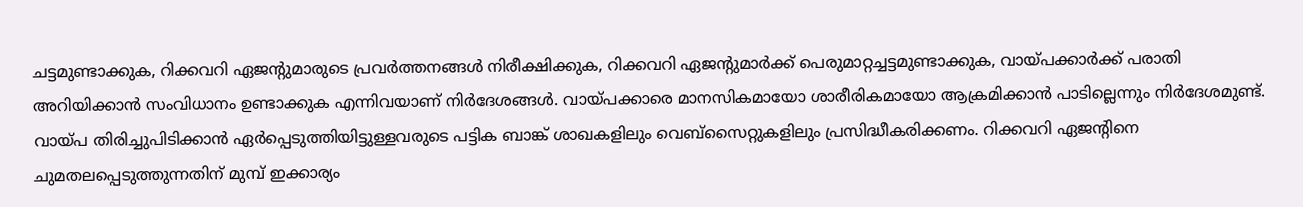ചട്ടമുണ്ടാക്കുക, റിക്കവറി ഏജന്റുമാരുടെ പ്രവര്‍ത്തനങ്ങള്‍ നിരീക്ഷിക്കുക, റിക്കവറി ഏജന്റുമാര്‍ക്ക് പെരുമാറ്റച്ചട്ടമുണ്ടാക്കുക, വായ്പക്കാര്‍ക്ക് പരാതി അറിയിക്കാന്‍ സംവിധാനം ഉണ്ടാക്കുക എന്നിവയാണ് നിര്‍ദേശങ്ങള്‍. വായ്പക്കാരെ മാനസികമായോ ശാരീരികമായോ ആക്രമിക്കാന്‍ പാടില്ലെന്നും നിര്‍ദേശമുണ്ട്.
വായ്പ തിരിച്ചുപിടിക്കാന്‍ ഏര്‍പ്പെടുത്തിയിട്ടുള്ളവരുടെ പട്ടിക ബാങ്ക് ശാഖകളിലും വെബ്സൈറ്റുകളിലും പ്രസിദ്ധീകരിക്കണം. റിക്കവറി ഏജന്റിനെ ചുമതലപ്പെടുത്തുന്നതിന് മുമ്പ് ഇക്കാര്യം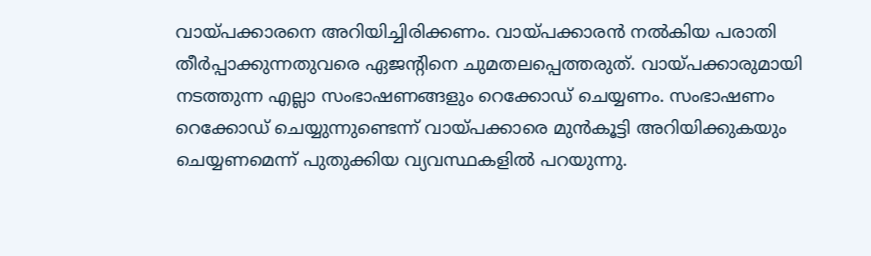വായ്പക്കാരനെ അറിയിച്ചിരിക്കണം. വായ്പക്കാരന്‍ നല്‍കിയ പരാതി തീര്‍പ്പാക്കുന്നതുവരെ ഏജന്റിനെ ചുമതലപ്പെത്തരുത്. വായ്പക്കാരുമായി നടത്തുന്ന എല്ലാ സംഭാഷണങ്ങളും റെക്കോഡ് ചെയ്യണം. സംഭാഷണം റെക്കോഡ് ചെയ്യുന്നുണ്ടെന്ന് വായ്പക്കാരെ മുന്‍കൂട്ടി അറിയിക്കുകയും ചെയ്യണമെന്ന് പുതുക്കിയ വ്യവസ്ഥകളില്‍ പറയുന്നു.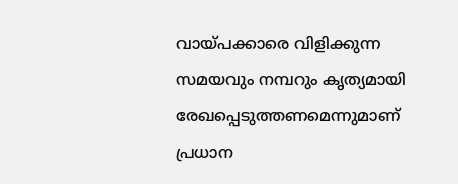വായ്പക്കാരെ വിളിക്കുന്ന സമയവും നമ്പറും കൃത്യമായി രേഖപ്പെടുത്തണമെന്നുമാണ് പ്രധാന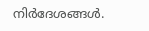നിര്‍ദേശങ്ങള്‍.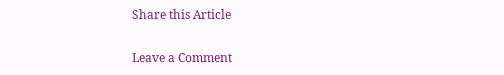Share this Article

Leave a Comment